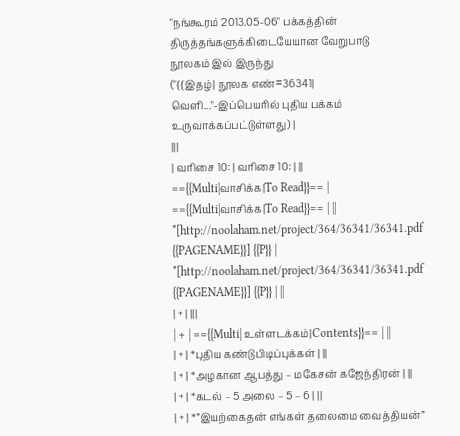"நங்கூரம் 2013.05-06" பக்கத்தின் திருத்தங்களுக்கிடையேயான வேறுபாடு
நூலகம் இல் இருந்து
("{{இதழ்| நூலக எண்=36341| வெளி..."-இப்பெயரில் புதிய பக்கம் உருவாக்கப்பட்டுள்ளது) |
|||
| வரிசை 10: | வரிசை 10: | ||
=={{Multi|வாசிக்க|To Read}}== | =={{Multi|வாசிக்க|To Read}}== | ||
*[http://noolaham.net/project/364/36341/36341.pdf {{PAGENAME}}] {{P}} | *[http://noolaham.net/project/364/36341/36341.pdf {{PAGENAME}}] {{P}} | ||
| + | |||
| + | =={{Multi| உள்ளடக்கம்|Contents}}== | ||
| + | *புதிய கண்டுபிடிப்புக்கள் | ||
| + | *அழகான ஆபத்து – மகேசன் கஜேந்திரன் | ||
| + | *கடல் – 5 அலை – 5 – 6 | ||
| + | *”இயற்கைதன் எங்கள் தலைமை வைத்தியன்”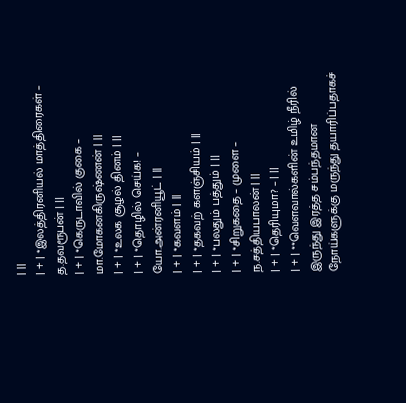| ||
| + | *இலத்திரனியல் மாத்திரைகள் – த.தவரூபன் | ||
| + | *கெருடாவில் குகை – மா.மோகனகிருஷ்ணன் | ||
| + | *உலக சூழல் தினம் | ||
| + | *தொழில் செய்க! – யோ.அன்ரனியூட் | ||
| + | *கவளம் | ||
| + | *தகவற் களஞ்சியம் | ||
| + | *பலதும் பத்தும் | ||
| + | *சிறுகதை – முளை – ந.சத்தியபாலன் | ||
| + | *தெரியுமா? – | ||
| + | **வெளவால்களின் உமிழ் நீரில் இருந்து இரத்த சம்பந்தமான நோய்களுக்கு மருந்து தயாரிப்பதாகச்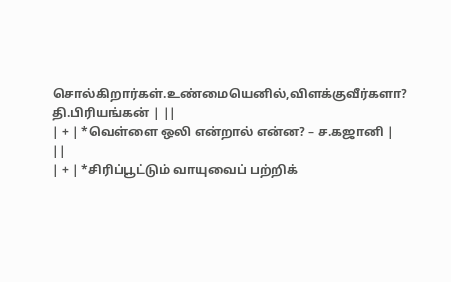சொல்கிறார்கள்.உண்மையெனில்,விளக்குவீர்களா? தி.பிரியங்கன் | ||
| + | *வெள்ளை ஒலி என்றால் என்ன? – ச.கஜானி | ||
| + | *சிரிப்பூட்டும் வாயுவைப் பற்றிக்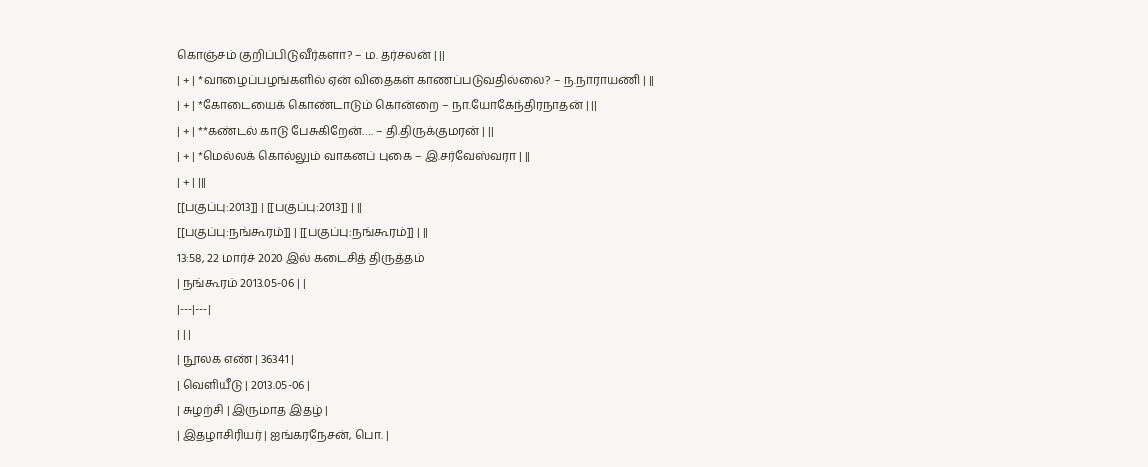கொஞ்சம் குறிப்பிடுவீர்களா? – ம. தர்சலன் | ||
| + | *வாழைப்பழங்களில் ஏன் விதைகள் காணப்படுவதில்லை? – ந.நாராயணி | ||
| + | *கோடையைக் கொண்டாடும் கொன்றை – நா.யோகேந்திரநாதன் | ||
| + | **கண்டல் காடு பேசுகிறேன்…. – தி.திருக்குமரன் | ||
| + | *மெல்லக் கொல்லும் வாகனப் புகை – இ.சர்வேஸ்வரா | ||
| + | |||
[[பகுப்பு:2013]] | [[பகுப்பு:2013]] | ||
[[பகுப்பு:நங்கூரம்]] | [[பகுப்பு:நங்கூரம்]] | ||
13:58, 22 மார்ச் 2020 இல் கடைசித் திருத்தம்
| நங்கூரம் 2013.05-06 | |
|---|---|
| | |
| நூலக எண் | 36341 |
| வெளியீடு | 2013.05-06 |
| சுழற்சி | இருமாத இதழ் |
| இதழாசிரியர் | ஐங்கரநேசன், பொ. |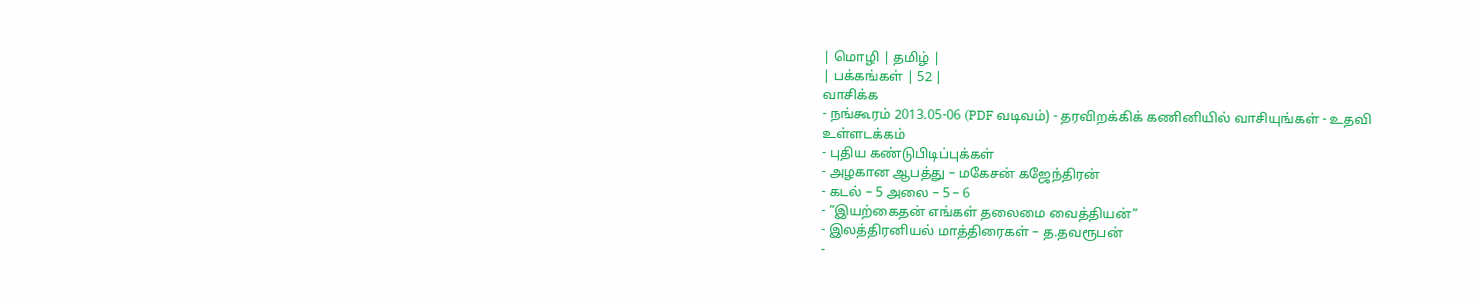| மொழி | தமிழ் |
| பக்கங்கள் | 52 |
வாசிக்க
- நங்கூரம் 2013.05-06 (PDF வடிவம்) - தரவிறக்கிக் கணினியில் வாசியுங்கள் - உதவி
உள்ளடக்கம்
- புதிய கண்டுபிடிப்புக்கள்
- அழகான ஆபத்து – மகேசன் கஜேந்திரன்
- கடல் – 5 அலை – 5 – 6
- ”இயற்கைதன் எங்கள் தலைமை வைத்தியன்”
- இலத்திரனியல் மாத்திரைகள் – த.தவரூபன்
-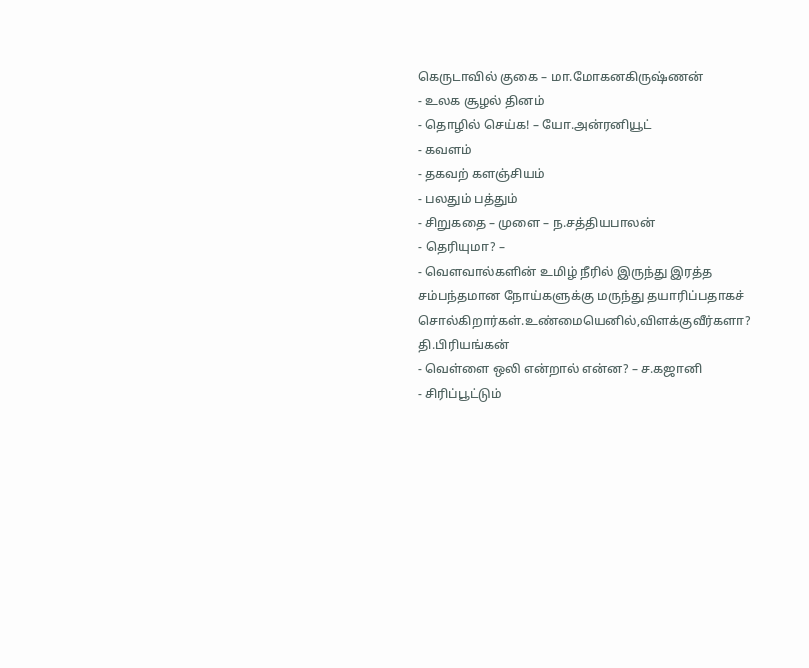கெருடாவில் குகை – மா.மோகனகிருஷ்ணன்
- உலக சூழல் தினம்
- தொழில் செய்க! – யோ.அன்ரனியூட்
- கவளம்
- தகவற் களஞ்சியம்
- பலதும் பத்தும்
- சிறுகதை – முளை – ந.சத்தியபாலன்
- தெரியுமா? –
- வெளவால்களின் உமிழ் நீரில் இருந்து இரத்த சம்பந்தமான நோய்களுக்கு மருந்து தயாரிப்பதாகச் சொல்கிறார்கள்.உண்மையெனில்,விளக்குவீர்களா? தி.பிரியங்கன்
- வெள்ளை ஒலி என்றால் என்ன? – ச.கஜானி
- சிரிப்பூட்டும்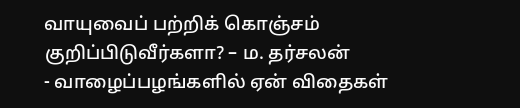வாயுவைப் பற்றிக் கொஞ்சம் குறிப்பிடுவீர்களா? – ம. தர்சலன்
- வாழைப்பழங்களில் ஏன் விதைகள்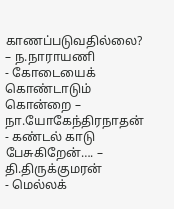காணப்படுவதில்லை? – ந.நாராயணி
- கோடையைக் கொண்டாடும் கொன்றை – நா.யோகேந்திரநாதன்
- கண்டல் காடு பேசுகிறேன்…. – தி.திருக்குமரன்
- மெல்லக்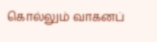கொல்லும் வாகனப்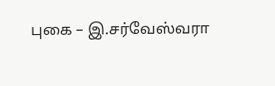புகை – இ.சர்வேஸ்வரா